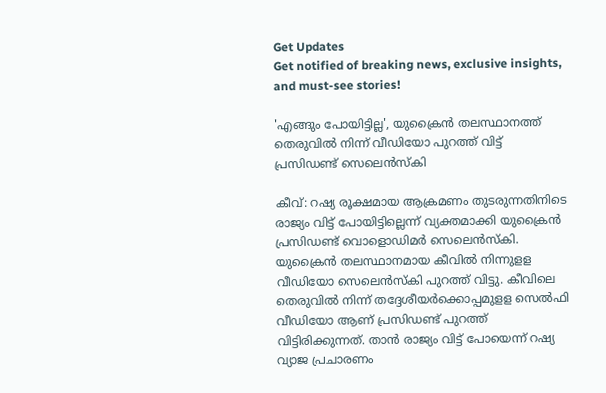Get Updates
Get notified of breaking news, exclusive insights, and must-see stories!

'എങ്ങും പോയിട്ടില്ല', യുക്രൈൻ തലസ്ഥാനത്ത് തെരുവിൽ നിന്ന് വീഡിയോ പുറത്ത് വിട്ട് പ്രസിഡണ്ട് സെലെന്‍സ്‌കി

കീവ്: റഷ്യ രൂക്ഷമായ ആക്രമണം തുടരുന്നതിനിടെ രാജ്യം വിട്ട് പോയിട്ടില്ലെന്ന് വ്യക്തമാക്കി യുക്രൈന്‍ പ്രസിഡണ്ട് വൊളൊഡിമര്‍ സെലെന്‍സ്‌കി. യുക്രൈന്‍ തലസ്ഥാനമായ കീവില്‍ നിന്നുളള വീഡിയോ സെലെന്‍സ്‌കി പുറത്ത് വിട്ടു. കീവിലെ തെരുവില്‍ നിന്ന് തദ്ദേശീയര്‍ക്കൊപ്പമുളള സെല്‍ഫി വീഡിയോ ആണ് പ്രസിഡണ്ട് പുറത്ത് വിട്ടിരിക്കുന്നത്. താന്‍ രാജ്യം വിട്ട് പോയെന്ന് റഷ്യ വ്യാജ പ്രചാരണം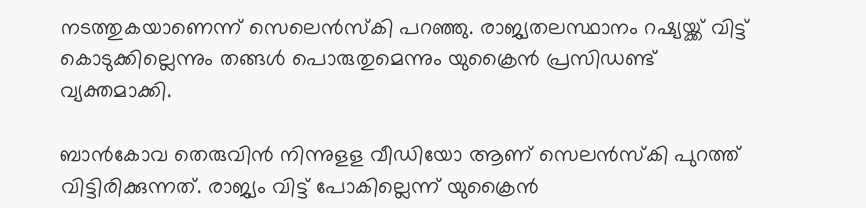നടത്തുകയാണെന്ന് സെലെന്‍സ്‌കി പറഞ്ഞു. രാജ്യതലസ്ഥാനം റഷ്യയ്ക്ക് വിട്ട് കൊടുക്കില്ലെന്നും തങ്ങള്‍ പൊരുതുമെന്നും യുക്രൈന്‍ പ്രസിഡണ്ട് വ്യക്തമാക്കി.

ബാന്‍കോവ തെരുവിന്‍ നിന്നുളള വീഡിയോ ആണ് സെലന്‍സ്‌കി പുറത്ത് വിട്ടിരിക്കുന്നത്. രാജ്യം വിട്ട് പോകില്ലെന്ന് യുക്രൈന്‍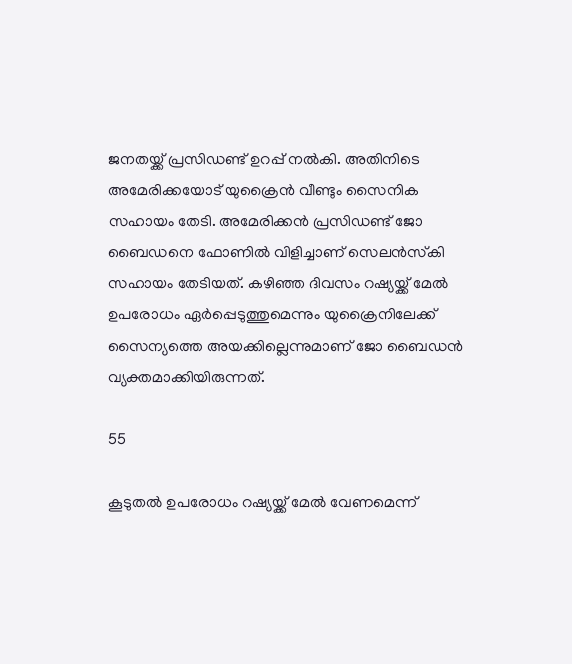ജനതയ്ക്ക് പ്രസിഡണ്ട് ഉറപ്പ് നല്‍കി. അതിനിടെ അമേരിക്കയോട് യുക്രൈന്‍ വീണ്ടും സൈനിക സഹായം തേടി. അമേരിക്കന്‍ പ്രസിഡണ്ട് ജോ ബൈഡനെ ഫോണില്‍ വിളിച്ചാണ് സെലന്‍സ്‌കി സഹായം തേടിയത്. കഴിഞ്ഞ ദിവസം റഷ്യയ്ക്ക് മേല്‍ ഉപരോധം ഏര്‍പ്പെടുത്തുമെന്നും യുക്രൈനിലേക്ക് സൈന്യത്തെ അയക്കില്ലെന്നുമാണ് ജോ ബൈഡന്‍ വ്യക്തമാക്കിയിരുന്നത്.

55

കൂടുതല്‍ ഉപരോധം റഷ്യയ്ക്ക് മേല്‍ വേണമെന്ന്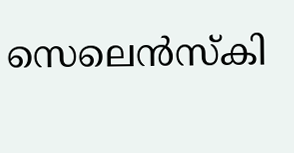സെലെന്‍സ്‌കി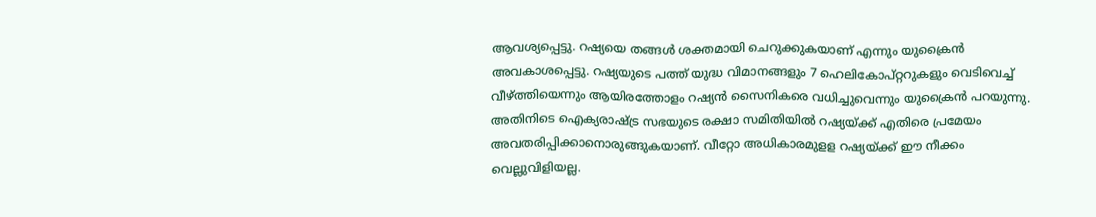ആവശ്യപ്പെട്ടു. റഷ്യയെ തങ്ങള്‍ ശക്തമായി ചെറുക്കുകയാണ് എന്നും യുക്രൈന്‍ അവകാശപ്പെട്ടു. റഷ്യയുടെ പത്ത് യുദ്ധ വിമാനങ്ങളും 7 ഹെലികോപ്റ്ററുകളും വെടിവെച്ച് വീഴ്ത്തിയെന്നും ആയിരത്തോളം റഷ്യന്‍ സൈനികരെ വധിച്ചുവെന്നും യുക്രൈന്‍ പറയുന്നു. അതിനിടെ ഐക്യരാഷ്ട്ര സഭയുടെ രക്ഷാ സമിതിയില്‍ റഷ്യയ്ക്ക് എതിരെ പ്രമേയം അവതരിപ്പിക്കാനൊരുങ്ങുകയാണ്. വീറ്റോ അധികാരമുളള റഷ്യയ്ക്ക് ഈ നീക്കം വെല്ലുവിളിയല്ല.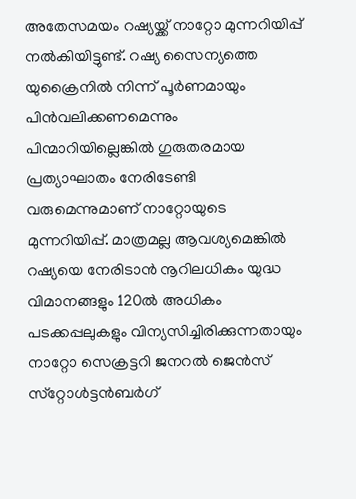അതേസമയം റഷ്യയ്ക്ക് നാറ്റോ മുന്നറിയിപ്പ് നല്‍കിയിട്ടുണ്ട്. റഷ്യ സൈന്യത്തെ യുക്രൈനില്‍ നിന്ന് പൂര്‍ണമായും പിന്‍വലിക്കണമെന്നും പിന്മാറിയില്ലെങ്കില്‍ ഗുരുതരമായ പ്രത്യാഘാതം നേരിടേണ്ടി വരുമെന്നുമാണ് നാറ്റോയുടെ മുന്നറിയിപ്പ്. മാത്രമല്ല ആവശ്യമെങ്കില്‍ റഷ്യയെ നേരിടാന്‍ നൂറിലധികം യുദ്ധ വിമാനങ്ങളും 120ല്‍ അധികം പടക്കപ്പലുകളും വിന്യസിച്ചിരിക്കുന്നതായും നാറ്റോ സെക്രട്ടറി ജനറല്‍ ജെന്‍സ് സ്‌റ്റോള്‍ട്ടന്‍ബര്‍ഗ്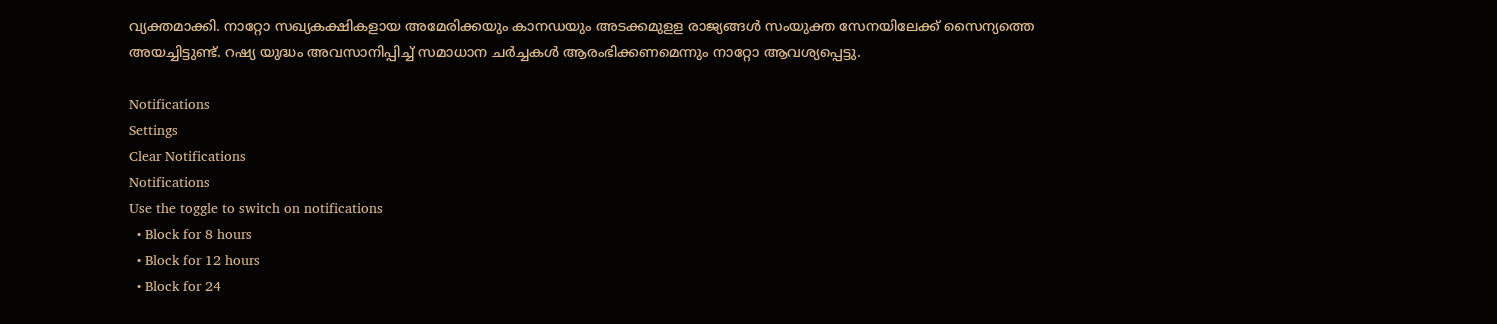വ്യക്തമാക്കി. നാറ്റോ സഖ്യകക്ഷികളായ അമേരിക്കയും കാനഡയും അടക്കമുളള രാജ്യങ്ങള്‍ സംയുക്ത സേനയിലേക്ക് സൈന്യത്തെ അയച്ചിട്ടുണ്ട്. റഷ്യ യുദ്ധം അവസാനിപ്പിച്ച് സമാധാന ചര്‍ച്ചകള്‍ ആരംഭിക്കണമെന്നും നാറ്റോ ആവശ്യപ്പെട്ടു.

Notifications
Settings
Clear Notifications
Notifications
Use the toggle to switch on notifications
  • Block for 8 hours
  • Block for 12 hours
  • Block for 24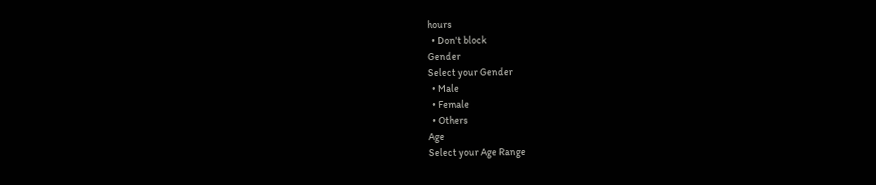hours
  • Don't block
Gender
Select your Gender
  • Male
  • Female
  • Others
Age
Select your Age Range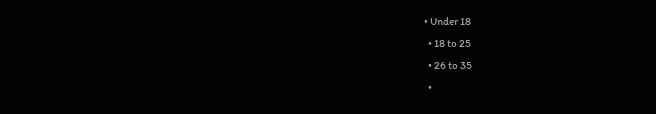• Under 18
  • 18 to 25
  • 26 to 35
  •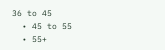36 to 45
  • 45 to 55
  • 55+